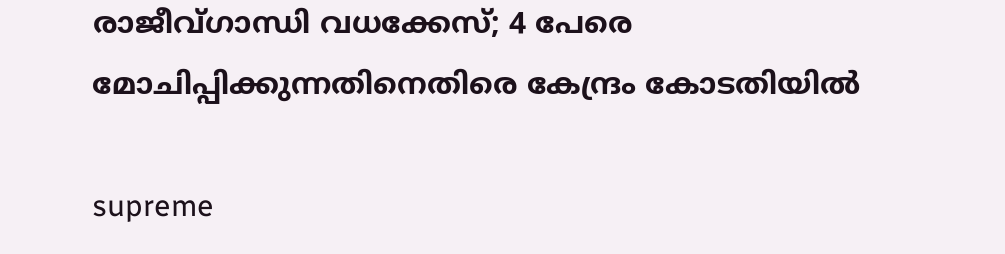രാജീവ്ഗാന്ധി വധക്കേസ്; 4 പേരെ മോചിപ്പിക്കുന്നതിനെതിരെ കേന്ദ്രം കോടതിയില്‍

supreme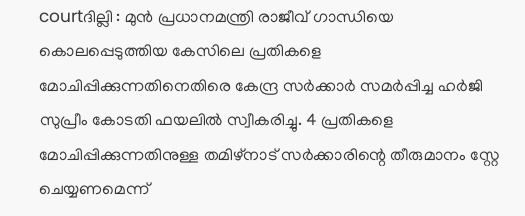courtദില്ലി : മുന്‍ പ്രധാനമന്ത്രി രാജീവ് ഗാന്ധിയെ കൊലപ്പെടുത്തിയ കേസിലെ പ്രതികളെ മോചിപ്പിക്കുന്നതിനെതിരെ കേന്ദ്ര സര്‍ക്കാര്‍ സമര്‍പ്പിച്ച ഹര്‍ജി സുപ്രീം കോടതി ഫയലില്‍ സ്വീകരിച്ചു. 4 പ്രതികളെ മോചിപ്പിക്കുന്നതിനുള്ള തമിഴ്‌നാട് സര്‍ക്കാരിന്റെ തീരുമാനം സ്റ്റേ ചെയ്യണമെന്ന്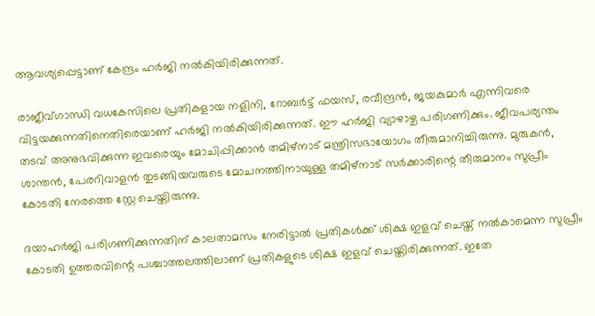ആവശ്യപ്പെട്ടാണ് കേന്ദ്രം ഹര്‍ജി നല്‍കിയിരിക്കുന്നത്.

രാജീവ്ഗാന്ധി വധകേസിലെ പ്രതികളായ നളിനി, റോബര്‍ട്ട് ഫയസ്, രവീന്ദ്രന്‍, ജയകുമാര്‍ എന്നിവരെ വിട്ടയക്കുന്നതിനെതിരെയാണ് ഹര്‍ജി നല്‍കിയിരിക്കുന്നത്. ഈ ഹര്‍ജി വ്യാഴാഴ്ച പരിഗണിക്കും. ജീവപര്യന്തം തടവ് അനുഭവിക്കുന്ന ഇവരെയും മോചിപ്പിക്കാന്‍ തമിഴ്‌നാട് മന്ത്രിസഭായോഗം തീരുമാനിച്ചിരുന്നു. മുരുകന്‍, ശാന്തന്‍, പേരറിവാളന്‍ തുടങ്ങിയവരുടെ മോചനത്തിനായുള്ള തമിഴ്‌നാട് സര്‍ക്കാരിന്റെ തീരുമാനം സുപ്രീം കോടതി നേരത്തെ സ്റ്റേ ചെയ്തിരുന്നു.

ദയാഹര്‍ജി പരിഗണിക്കുന്നതിന് കാലതാമസം നേരിട്ടാല്‍ പ്രതികള്‍ക്ക് ശിക്ഷ ഇളവ് ചെയ്ത് നല്‍കാമെന്ന സുപ്രീം കോടതി ഉത്തരവിന്റെ പശ്ചാത്തലത്തിലാണ് പ്രതികളുടെ ശിക്ഷ ഇളവ് ചെയ്തിരിക്കുന്നത്. ഇതേ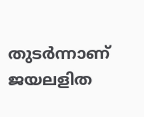തുടര്‍ന്നാണ് ജയലളിത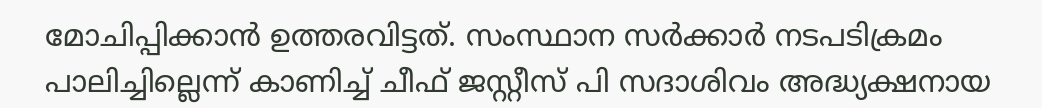മോചിപ്പിക്കാന്‍ ഉത്തരവിട്ടത്. സംസ്ഥാന സര്‍ക്കാര്‍ നടപടിക്രമം പാലിച്ചില്ലെന്ന് കാണിച്ച് ചീഫ് ജസ്റ്റീസ് പി സദാശിവം അദ്ധ്യക്ഷനായ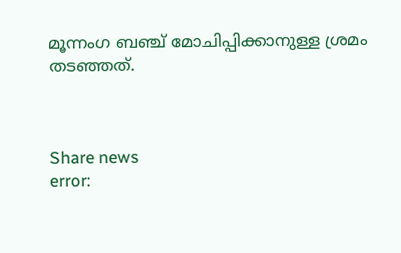മൂന്നംഗ ബഞ്ച് മോചിപ്പിക്കാനുള്ള ശ്രമം തടഞ്ഞത്.



Share news
error: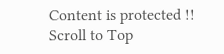Content is protected !!
Scroll to Top